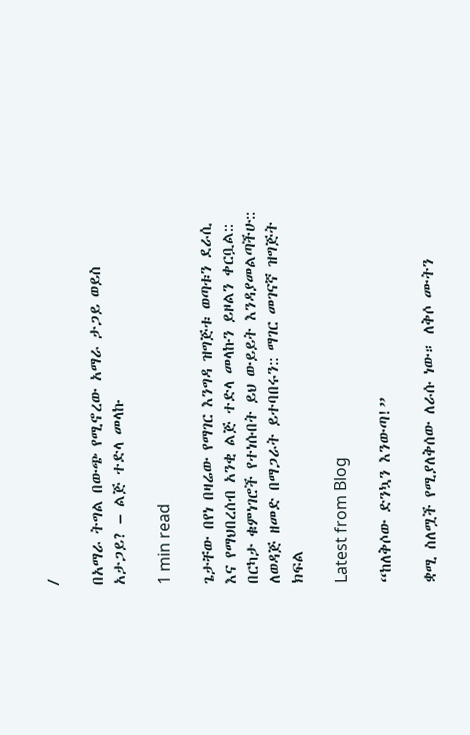/

በአማራ ትግል በውጭ የሚኖረው አማራ ታጋይ ወይስ አታጋይ? – ልጅ ተድላ መላኩ

1 min read

ጌታቸው በየነ በዛሬው የማገር እንግዳ ዝግጅቱ ወጣቱን ደራሲ እና የማህበረሰብ አንቂ ልጅ ተድላ መላኩን ይዞልን ቀርቧል:: በርካታ ቁምነገሮች የተነሱበት ይህ ውይይት እንዳያመልጣችሁ:: ለወዳጅ ዘመድ በማጋራት ይተባበሩን:: ማገር መገናኛ ዝግጅት ክፍል

Latest from Blog

“ከለቅሶው ድንኳን እንውጣ!”

ቋሚ ስለሟች የሚያለቅሰው ለራሱ ነው። ለቅሶ ሙትን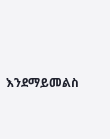እንደማይመልስ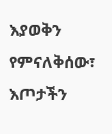እያወቅን የምናለቅሰው፣ እጦታችን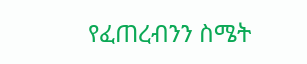የፈጠረብንን ስሜት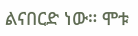ልናበርድ ነው። ሞቱ